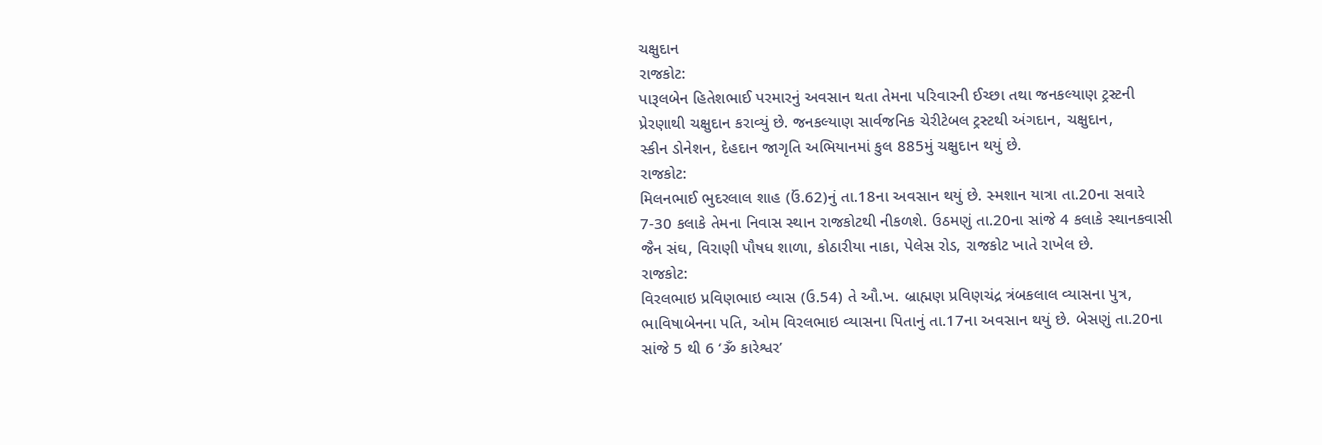ચક્ષુદાન
રાજકોટ:
પારૂલબેન હિતેશભાઈ પરમારનું અવસાન થતા તેમના પરિવારની ઈચ્છા તથા જનકલ્યાણ ટ્રસ્ટની
પ્રેરણાથી ચક્ષુદાન કરાવ્યું છે. જનકલ્યાણ સાર્વજનિક ચેરીટેબલ ટ્રસ્ટથી અંગદાન, ચક્ષુદાન,
સ્કીન ડોનેશન, દેહદાન જાગૃતિ અભિયાનમાં કુલ 885મું ચક્ષુદાન થયું છે.
રાજકોટ:
મિલનભાઈ ભુદરલાલ શાહ (ઉં.62)નું તા.18ના અવસાન થયું છે. સ્મશાન યાત્રા તા.20ના સવારે
7-30 કલાકે તેમના નિવાસ સ્થાન રાજકોટથી નીકળશે. ઉઠમણું તા.20ના સાંજે 4 કલાકે સ્થાનકવાસી
જૈન સંઘ, વિરાણી પૌષધ શાળા, કોઠારીયા નાકા, પેલેસ રોડ, રાજકોટ ખાતે રાખેલ છે.
રાજકોટ:
વિરલભાઇ પ્રવિણભાઇ વ્યાસ (ઉ.54) તે ઔ.ખ. બ્રાહ્મણ પ્રવિણચંદ્ર ત્રંબકલાલ વ્યાસના પુત્ર,
ભાવિષાબેનના પતિ, ઓમ વિરલભાઇ વ્યાસના પિતાનું તા.17ના અવસાન થયું છે. બેસણું તા.20ના
સાંજે 5 થી 6 ‘ૐ કારેશ્વર’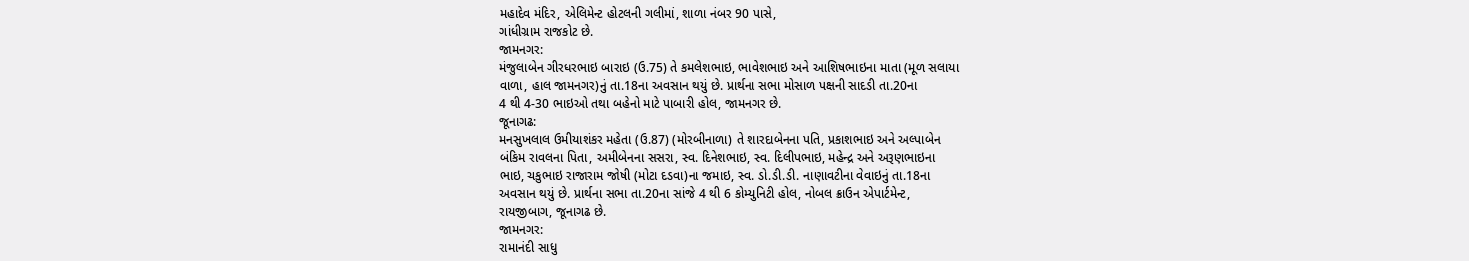મહાદેવ મંદિર, એલિમેન્ટ હોટલની ગલીમાં, શાળા નંબર 90 પાસે,
ગાંધીગ્રામ રાજકોટ છે.
જામનગર:
મંજુલાબેન ગીરધરભાઇ બારાઇ (ઉ.75) તે કમલેશભાઇ, ભાવેશભાઇ અને આશિષભાઇના માતા (મૂળ સલાયા
વાળા, હાલ જામનગર)નું તા.18ના અવસાન થયું છે. પ્રાર્થના સભા મોસાળ પક્ષની સાદડી તા.20ના
4 થી 4-30 ભાઇઓ તથા બહેનો માટે પાબારી હોલ, જામનગર છે.
જૂનાગઢ:
મનસુખલાલ ઉમીયાશંકર મહેતા (ઉ.87) (મોરબીનાળા) તે શારદાબેનના પતિ, પ્રકાશભાઇ અને અલ્પાબેન
બંકિમ રાવલના પિતા, અમીબેનના સસરા, સ્વ. દિનેશભાઇ, સ્વ. દિલીપભાઇ, મહેન્દ્ર અને અરૂણભાઇના
ભાઇ, ચકુભાઇ રાજારામ જોષી (મોટા દડવા)ના જમાઇ, સ્વ. ડો.ડી.ડી. નાણાવટીના વેવાઇનું તા.18ના
અવસાન થયું છે. પ્રાર્થના સભા તા.20ના સાંજે 4 થી 6 કોમ્યુનિટી હોલ, નોબલ ક્રાઉન એપાર્ટમેન્ટ,
રાયજીબાગ, જૂનાગઢ છે.
જામનગર:
રામાનંદી સાધુ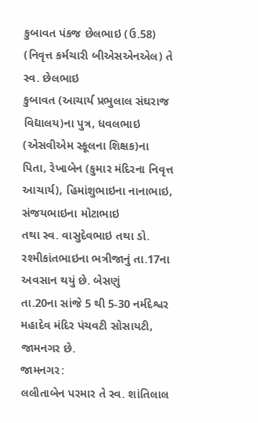કુબાવત પંકજ છેલભાઇ (ઉ.58) (નિવૃત્ત કર્મચારી બીએસએનએલ) તે સ્વ. છેલભાઇ
કુબાવત (આચાર્ય પ્રભુલાલ સંઘરાજ વિદ્યાલય)ના પુત્ર, ધવલભાઇ (એસવીએમ સ્કૂલના શિક્ષક)ના
પિતા, રેખાબેન (કુમાર મંદિરના નિવૃત્ત આચાર્ય), હિમાંશુભાઇના નાનાભાઇ, સંજયભાઇના મોટાભાઇ
તથા સ્વ. વાસુદેવભાઇ તથા ડો. રશ્મીકાંતભાઇના ભત્રીજાનું તા.17ના અવસાન થયું છે. બેસણું
તા.20ના સાંજે 5 થી 5-30 નર્મદેશ્વર મહાદેવ મંદિર પંચવટી સોસાયટી, જામનગર છે.
જામનગર:
લલીતાબેન પરમાર તે સ્વ. શાંતિલાલ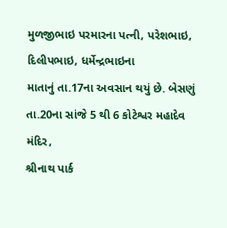મુળજીભાઇ પરમારના પત્ની, પરેશભાઇ, દિલીપભાઇ, ધર્મેન્દ્રભાઇના
માતાનું તા.17ના અવસાન થયું છે. બેસણું તા.20ના સાંજે 5 થી 6 કોટેશ્વર મહાદેવ મંદિર,
શ્રીનાથ પાર્ક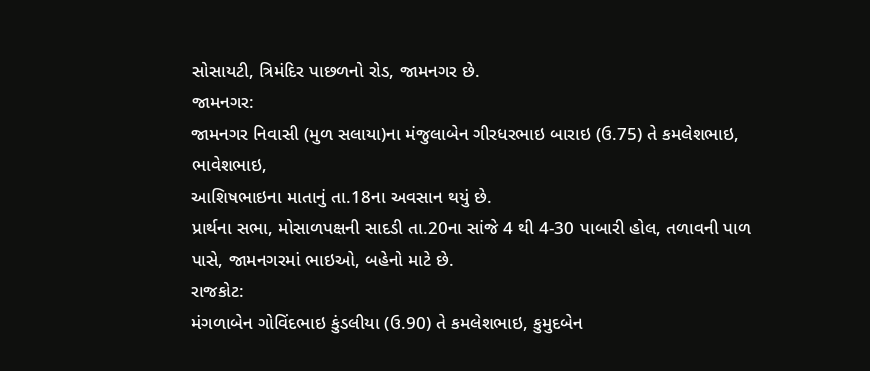સોસાયટી, ત્રિમંદિર પાછળનો રોડ, જામનગર છે.
જામનગર:
જામનગર નિવાસી (મુળ સલાયા)ના મંજુલાબેન ગીરધરભાઇ બારાઇ (ઉ.75) તે કમલેશભાઇ, ભાવેશભાઇ,
આશિષભાઇના માતાનું તા.18ના અવસાન થયું છે.
પ્રાર્થના સભા, મોસાળપક્ષની સાદડી તા.20ના સાંજે 4 થી 4-30 પાબારી હોલ, તળાવની પાળ
પાસે, જામનગરમાં ભાઇઓ, બહેનો માટે છે.
રાજકોટ:
મંગળાબેન ગોવિંદભાઇ કુંડલીયા (ઉ.90) તે કમલેશભાઇ, કુમુદબેન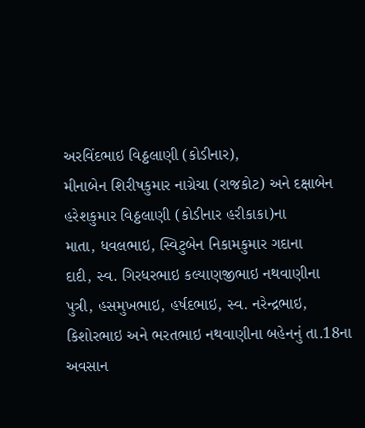અરવિંદભાઇ વિઠ્ઠલાણી (કોડીનાર),
મીનાબેન શિરીષકુમાર નાગ્રેચા (રાજકોટ) અને દક્ષાબેન હરેશકુમાર વિઠ્ઠલાણી (કોડીનાર હરીકાકા)ના
માતા, ધવલભાઇ, સ્વિટુબેન નિકામકુમાર ગદાના
દાદી, સ્વ. ગિરધરભાઇ કલ્યાણજીભાઇ નથવાણીના
પુત્રી, હસમુખભાઇ, હર્ષદભાઇ, સ્વ. નરેન્દ્રભાઇ,
કિશોરભાઇ અને ભરતભાઇ નથવાણીના બહેનનું તા.18ના અવસાન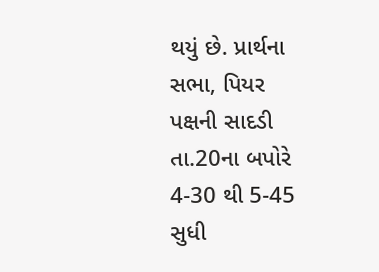થયું છે. પ્રાર્થના સભા, પિયર
પક્ષની સાદડી તા.20ના બપોરે 4-30 થી 5-45 સુધી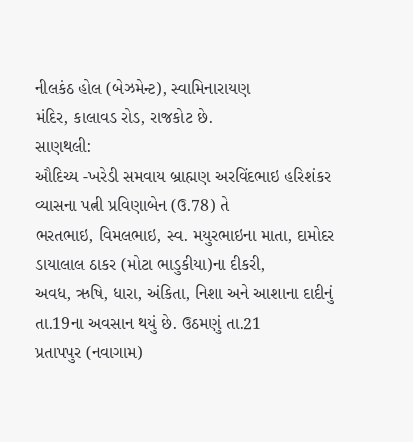નીલકંઠ હોલ (બેઝમેન્ટ), સ્વામિનારાયણ
મંદિર, કાલાવડ રોડ, રાજકોટ છે.
સાણથલી:
ઔદિચ્ય -ખરેડી સમવાય બ્રાહ્મણ અરવિંદભાઇ હરિશંકર વ્યાસના પત્ની પ્રવિણાબેન (ઉ.78) તે
ભરતભાઇ, વિમલભાઇ, સ્વ. મયુરભાઇના માતા, દામોદર ડાયાલાલ ઠાકર (મોટા ભાડુકીયા)ના દીકરી,
અવધ, ઋષિ, ધારા, અંકિતા, નિશા અને આશાના દાદીનું તા.19ના અવસાન થયું છે. ઉઠમણું તા.21
પ્રતાપપુર (નવાગામ)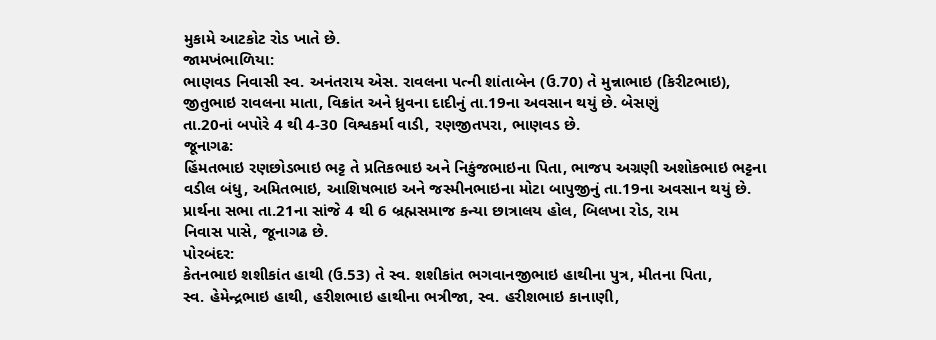મુકામે આટકોટ રોડ ખાતે છે.
જામખંભાળિયા:
ભાણવડ નિવાસી સ્વ. અનંતરાય એસ. રાવલના પત્ની શાંતાબેન (ઉ.70) તે મુન્નાભાઇ (કિરીટભાઇ),
જીતુભાઇ રાવલના માતા, વિક્રાંત અને ધ્રુવના દાદીનું તા.19ના અવસાન થયું છે. બેસણું
તા.20નાં બપોરે 4 થી 4-30 વિશ્વકર્મા વાડી, રણજીતપરા, ભાણવડ છે.
જૂનાગઢ:
હિંમતભાઇ રણછોડભાઇ ભટ્ટ તે પ્રતિકભાઇ અને નિકુંજભાઇના પિતા, ભાજપ અગ્રણી અશોકભાઇ ભટ્ટના
વડીલ બંધુ, અમિતભાઇ, આશિષભાઇ અને જસ્મીનભાઇના મોટા બાપુજીનું તા.19ના અવસાન થયું છે.
પ્રાર્થના સભા તા.21ના સાંજે 4 થી 6 બ્રહ્મસમાજ કન્યા છાત્રાલય હોલ, બિલખા રોડ, રામ
નિવાસ પાસે, જૂનાગઢ છે.
પોરબંદર:
કેતનભાઇ શશીકાંત હાથી (ઉ.53) તે સ્વ. શશીકાંત ભગવાનજીભાઇ હાથીના પુત્ર, મીતના પિતા,
સ્વ. હેમેન્દ્રભાઇ હાથી, હરીશભાઇ હાથીના ભત્રીજા, સ્વ. હરીશભાઇ કાનાણી,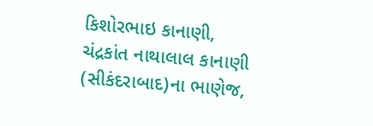કિશોરભાઇ કાનાણી,
ચંદ્રકાંત નાથાલાલ કાનાણી (સીકંદરાબાદ)ના ભાણેજ,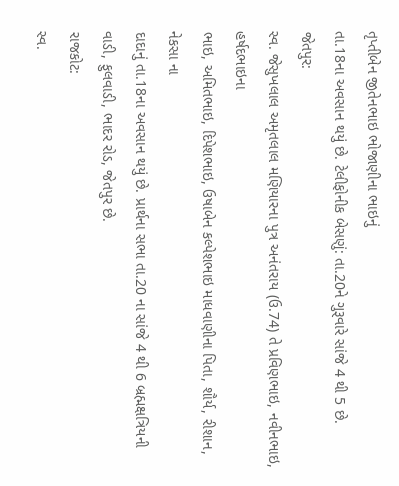તૃપ્તીબેન જીતેનભાઇ ભોજાણીના ભાઇનું
તા.18ના અવસાન થયું છે. ટેલીફોનીક બેસણું: તા.20ને ગુરૂવારે સાંજે 4 થી 5 છે.
જેતપુર:
સ્વ. જેસુખલાલ અમૃતલાલ મણિયારના પુત્ર અનંતરાય (ઉ.74) તે પ્રવિણભાઇ, નવીનભાઇ, હર્ષદભાઇના
ભાઇ, અમિતભાઇ, દિપેશભાઇ, ઉષાબેન કલ્પેશભાઇ માધવાણીના પિતા, શૌર્ય, રીશાન, નેકસા ના
દાદાનું તા.18ના અવસાન થયું છે. પ્રાર્થના સભા તા.20 ના સાંજે 4 થી 6 બ્રહ્મક્ષત્રિયની
વાડી, ફુલવાડી, ભાદર રોડ, જેતપુર છે.
રાજકોટ:
સ્વ.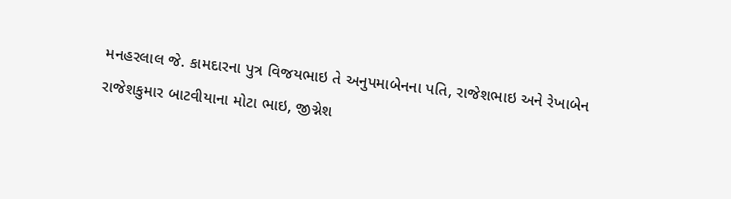મનહરલાલ જે. કામદારના પુત્ર વિજયભાઇ તે અનુપમાબેનના પતિ, રાજેશભાઇ અને રેખાબેન
રાજેશકુમાર બાટવીયાના મોટા ભાઇ, જીગ્નેશ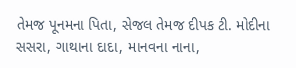તેમજ પૂનમના પિતા, સેજલ તેમજ દીપક ટી. મોદીના
સસરા, ગાથાના દાદા, માનવના નાના,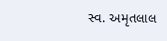સ્વ. અમૃતલાલ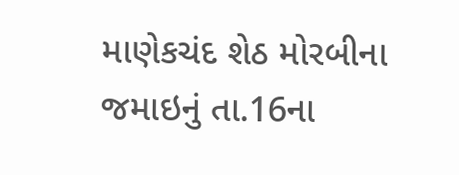માણેકચંદ શેઠ મોરબીના જમાઇનું તા.16ના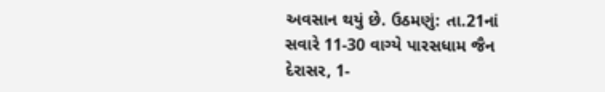અવસાન થયું છે. ઉઠમણું: તા.21નાં સવારે 11-30 વાગ્યે પારસધામ જૈન દેરાસર, 1-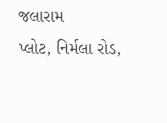જલારામ
પ્લોટ, નિર્મલા રોડ,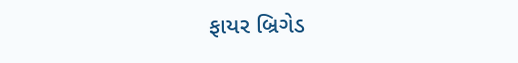ફાયર બ્રિગેડ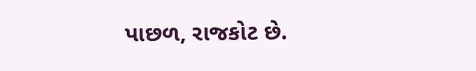પાછળ, રાજકોટ છે.